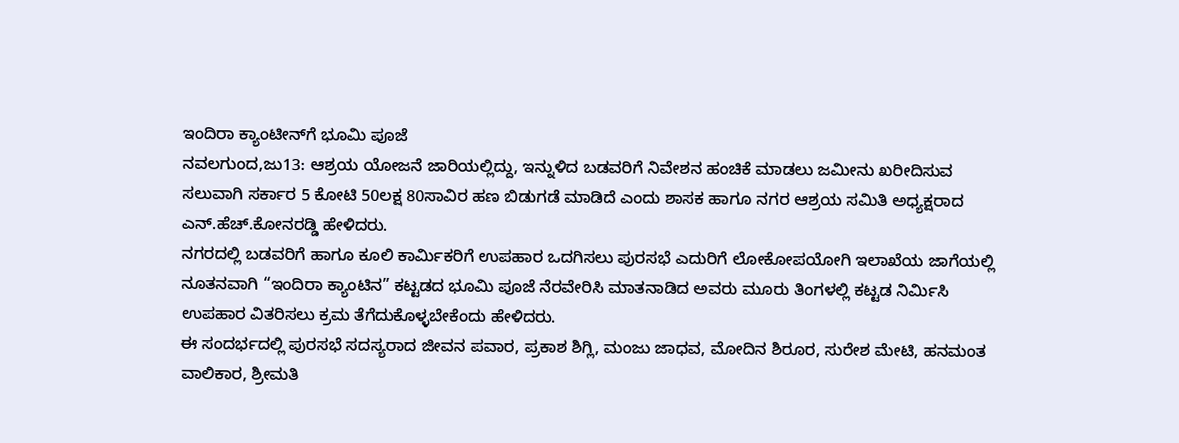ಇಂದಿರಾ ಕ್ಯಾಂಟೀನ್‍ಗೆ ಭೂಮಿ ಪೂಜೆ
ನವಲಗುಂದ,ಜು13: ಆಶ್ರಯ ಯೋಜನೆ ಜಾರಿಯಲ್ಲಿದ್ದು, ಇನ್ನುಳಿದ ಬಡವರಿಗೆ ನಿವೇಶನ ಹಂಚಿಕೆ ಮಾಡಲು ಜಮೀನು ಖರೀದಿಸುವ ಸಲುವಾಗಿ ಸರ್ಕಾರ 5 ಕೋಟಿ 50ಲಕ್ಷ 80ಸಾವಿರ ಹಣ ಬಿಡುಗಡೆ ಮಾಡಿದೆ ಎಂದು ಶಾಸಕ ಹಾಗೂ ನಗರ ಆಶ್ರಯ ಸಮಿತಿ ಅಧ್ಯಕ್ಷರಾದ ಎನ್.ಹೆಚ್.ಕೋನರಡ್ಡಿ ಹೇಳಿದರು.
ನಗರದಲ್ಲಿ ಬಡವರಿಗೆ ಹಾಗೂ ಕೂಲಿ ಕಾರ್ಮಿಕರಿಗೆ ಉಪಹಾರ ಒದಗಿಸಲು ಪುರಸಭೆ ಎದುರಿಗೆ ಲೋಕೋಪಯೋಗಿ ಇಲಾಖೆಯ ಜಾಗೆಯಲ್ಲಿ ನೂತನವಾಗಿ “ಇಂದಿರಾ ಕ್ಯಾಂಟಿನ” ಕಟ್ಟಡದ ಭೂಮಿ ಪೂಜೆ ನೆರವೇರಿಸಿ ಮಾತನಾಡಿದ ಅವರು ಮೂರು ತಿಂಗಳಲ್ಲಿ ಕಟ್ಟಡ ನಿರ್ಮಿಸಿ ಉಪಹಾರ ವಿತರಿಸಲು ಕ್ರಮ ತೆಗೆದುಕೊಳ್ಳಬೇಕೆಂದು ಹೇಳಿದರು.
ಈ ಸಂದರ್ಭದಲ್ಲಿ ಪುರಸಭೆ ಸದಸ್ಯರಾದ ಜೀವನ ಪವಾರ, ಪ್ರಕಾಶ ಶಿಗ್ಲಿ, ಮಂಜು ಜಾಧವ, ಮೋದಿನ ಶಿರೂರ, ಸುರೇಶ ಮೇಟಿ, ಹನಮಂತ ವಾಲಿಕಾರ, ಶ್ರೀಮತಿ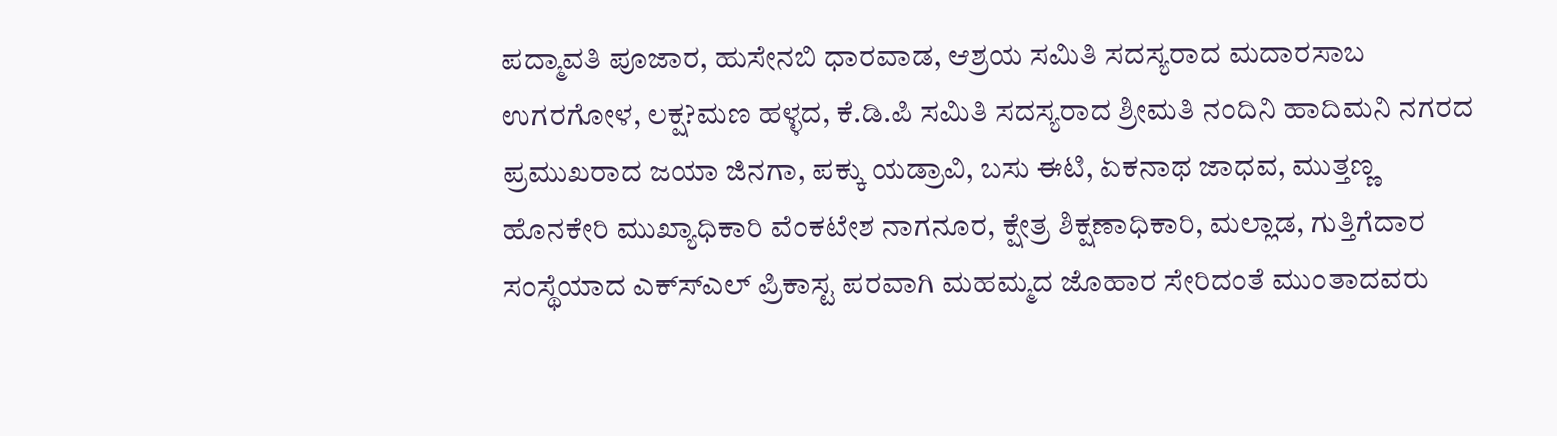ಪದ್ಮಾವತಿ ಪೂಜಾರ, ಹುಸೇನಬಿ ಧಾರವಾಡ, ಆಶ್ರಯ ಸಮಿತಿ ಸದಸ್ಯರಾದ ಮದಾರಸಾಬ ಉಗರಗೋಳ, ಲಕ್ಷ?ಮಣ ಹಳ್ಳದ, ಕೆ.ಡಿ.ಪಿ ಸಮಿತಿ ಸದಸ್ಯರಾದ ಶ್ರೀಮತಿ ನಂದಿನಿ ಹಾದಿಮನಿ ನಗರದ ಪ್ರಮುಖರಾದ ಜಯಾ ಜಿನಗಾ, ಪಕ್ಕು ಯಡ್ರಾವಿ, ಬಸು ಈಟಿ, ಏಕನಾಥ ಜಾಧವ, ಮುತ್ತಣ್ಣ ಹೊನಕೇರಿ ಮುಖ್ಯಾಧಿಕಾರಿ ವೆಂಕಟೇಶ ನಾಗನೂರ, ಕ್ಷೇತ್ರ ಶಿಕ್ಷಣಾಧಿಕಾರಿ, ಮಲ್ಲಾಡ, ಗುತ್ತಿಗೆದಾರ ಸಂಸ್ಥೆಯಾದ ಎಕ್ಸ್‍ಎಲ್ ಪ್ರಿಕಾಸ್ಟ ಪರವಾಗಿ ಮಹಮ್ಮದ ಜೊಹಾರ ಸೇರಿದಂತೆ ಮುಂತಾದವರು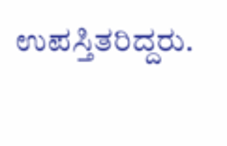ಉಪಸ್ತಿತರಿದ್ದರು.